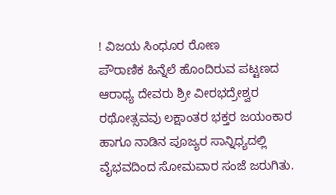! ವಿಜಯ ಸಿಂಧೂರ ರೋಣ
ಪೌರಾಣಿಕ ಹಿನ್ನೆಲೆ ಹೊಂದಿರುವ ಪಟ್ಟಣದ ಆರಾಧ್ಯ ದೇವರು ಶ್ರೀ ವೀರಭದ್ರೇಶ್ವರ ರಥೋತ್ಸವವು ಲಕ್ಷಾಂತರ ಭಕ್ತರ ಜಯಂಕಾರ ಹಾಗೂ ನಾಡಿನ ಪೂಜ್ಯರ ಸಾನ್ನಿಧ್ಯದಲ್ಲಿ ವೈಭವದಿಂದ ಸೋಮವಾರ ಸಂಜೆ ಜರುಗಿತು.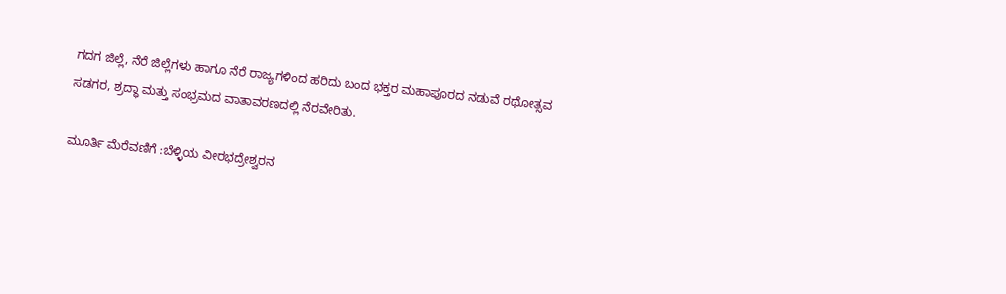ಗದಗ ಜಿಲ್ಲೆ, ನೆರೆ ಜಿಲ್ಲೆಗಳು ಹಾಗೂ ನೆರೆ ರಾಜ್ಯಗಳಿಂದ ಹರಿದು ಬಂದ ಭಕ್ತರ ಮಹಾಪೂರದ ನಡುವೆ ರಥೋತ್ಸವ ಸಡಗರ, ಶ್ರದ್ಧಾ ಮತ್ತು ಸಂಭ್ರಮದ ವಾತಾವರಣದಲ್ಲಿ ನೆರವೇರಿತು.

ಮೂರ್ತಿ ಮೆರೆವಣಿಗೆ :ಬೆಳ್ಳಿಯ ವೀರಭದ್ರೇಶ್ವರನ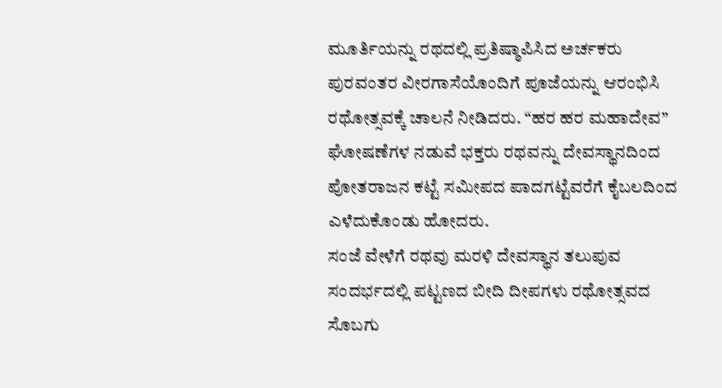ಮೂರ್ತಿಯನ್ನು ರಥದಲ್ಲಿ ಪ್ರತಿಷ್ಠಾಪಿಸಿದ ಅರ್ಚಕರು ಪುರವಂತರ ವೀರಗಾಸೆಯೊಂದಿಗೆ ಪೂಜೆಯನ್ನು ಆರಂಭಿಸಿ ರಥೋತ್ಸವಕ್ಕೆ ಚಾಲನೆ ನೀಡಿದರು. “ಹರ ಹರ ಮಹಾದೇವ” ಘೋಷಣೆಗಳ ನಡುವೆ ಭಕ್ತರು ರಥವನ್ನು ದೇವಸ್ಥಾನದಿಂದ ಪೋತರಾಜನ ಕಟ್ಟೆ ಸಮೀಪದ ಪಾದಗಟ್ಟೆವರೆಗೆ ಕೈಬಲದಿಂದ ಎಳೆದುಕೊಂಡು ಹೋದರು.
ಸಂಜೆ ವೇಳೆಗೆ ರಥವು ಮರಳಿ ದೇವಸ್ಥಾನ ತಲುಪುವ ಸಂದರ್ಭದಲ್ಲಿ ಪಟ್ಟಣದ ಬೀದಿ ದೀಪಗಳು ರಥೋತ್ಸವದ ಸೊಬಗು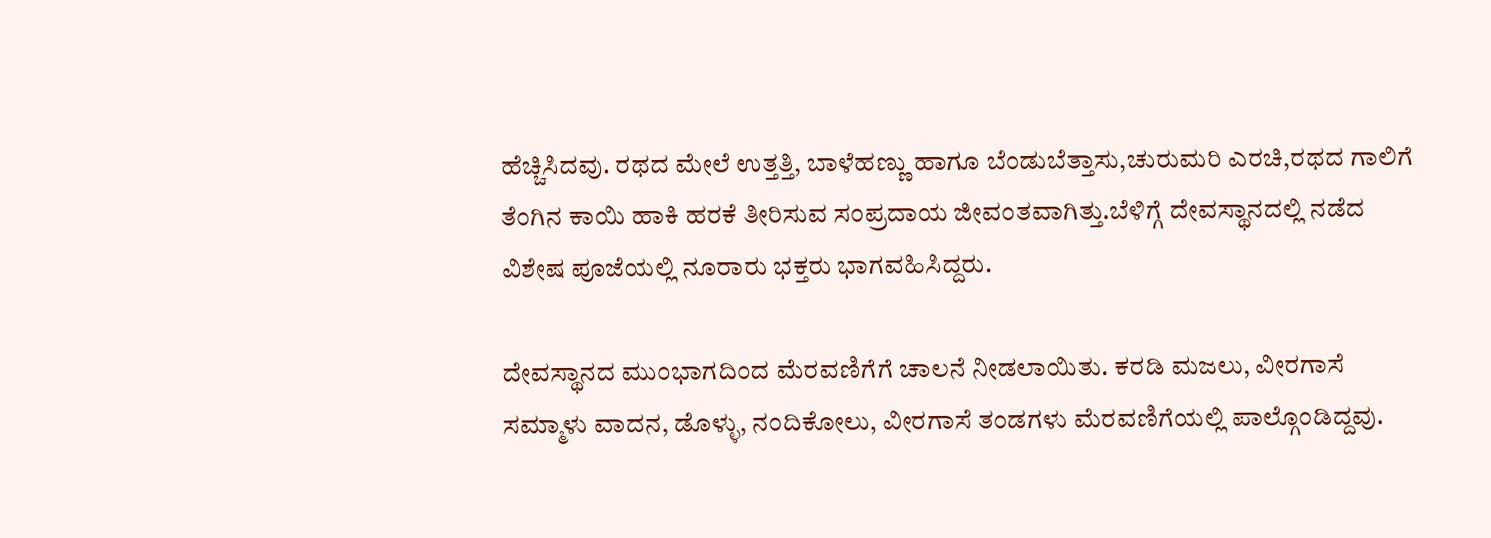ಹೆಚ್ಚಿಸಿದವು. ರಥದ ಮೇಲೆ ಉತ್ತತ್ತಿ, ಬಾಳೆಹಣ್ಣು ಹಾಗೂ ಬೆಂಡುಬೆತ್ತಾಸು,ಚುರುಮರಿ ಎರಚಿ,ರಥದ ಗಾಲಿಗೆ ತೆಂಗಿನ ಕಾಯಿ ಹಾಕಿ ಹರಕೆ ತೀರಿಸುವ ಸಂಪ್ರದಾಯ ಜೀವಂತವಾಗಿತ್ತು.ಬೆಳಿಗ್ಗೆ ದೇವಸ್ಥಾನದಲ್ಲಿ ನಡೆದ ವಿಶೇಷ ಪೂಜೆಯಲ್ಲಿ ನೂರಾರು ಭಕ್ತರು ಭಾಗವಹಿಸಿದ್ದರು.

ದೇವಸ್ಥಾನದ ಮುಂಭಾಗದಿಂದ ಮೆರವಣಿಗೆಗೆ ಚಾಲನೆ ನೀಡಲಾಯಿತು. ಕರಡಿ ಮಜಲು, ವೀರಗಾಸೆ ಸಮ್ಮಾಳು ವಾದನ, ಡೊಳ್ಳು, ನಂದಿಕೋಲು, ವೀರಗಾಸೆ ತಂಡಗಳು ಮೆರವಣಿಗೆಯಲ್ಲಿ ಪಾಲ್ಗೊಂಡಿದ್ದವು.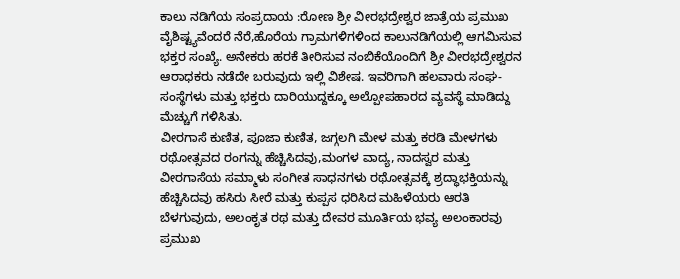ಕಾಲು ನಡಿಗೆಯ ಸಂಪ್ರದಾಯ :ರೋಣ ಶ್ರೀ ವೀರಭದ್ರೇಶ್ವರ ಜಾತ್ರೆಯ ಪ್ರಮುಖ ವೈಶಿಷ್ಟ್ಯವೆಂದರೆ ನೆರೆ,ಹೊರೆಯ ಗ್ರಾಮಗಳಿಗಳಿಂದ ಕಾಲುನಡಿಗೆಯಲ್ಲಿ ಆಗಮಿಸುವ ಭಕ್ತರ ಸಂಖ್ಯೆ. ಅನೇಕರು ಹರಕೆ ತೀರಿಸುವ ನಂಬಿಕೆಯೊಂದಿಗೆ ಶ್ರೀ ವೀರಭದ್ರೇಶ್ವರನ ಆರಾಧಕರು ನಡೆದೇ ಬರುವುದು ಇಲ್ಲಿ ವಿಶೇಷ. ಇವರಿಗಾಗಿ ಹಲವಾರು ಸಂಘ-ಸಂಸ್ಥೆಗಳು ಮತ್ತು ಭಕ್ತರು ದಾರಿಯುದ್ದಕ್ಕೂ ಅಲ್ಪೋಪಹಾರದ ವ್ಯವಸ್ಥೆ ಮಾಡಿದ್ದು ಮೆಚ್ಚುಗೆ ಗಳಿಸಿತು.
ವೀರಗಾಸೆ ಕುಣಿತ, ಪೂಜಾ ಕುಣಿತ, ಜಗ್ಗಲಗಿ ಮೇಳ ಮತ್ತು ಕರಡಿ ಮೇಳಗಳು ರಥೋತ್ಸವದ ರಂಗನ್ನು ಹೆಚ್ಚಿಸಿದವು,ಮಂಗಳ ವಾದ್ಯ, ನಾದಸ್ವರ ಮತ್ತು ವೀರಗಾಸೆಯ ಸಮ್ಮಾಳು ಸಂಗೀತ ಸಾಧನಗಳು ರಥೋತ್ಸವಕ್ಕೆ ಶ್ರದ್ಧಾಭಕ್ತಿಯನ್ನು ಹೆಚ್ಚಿಸಿದವು ಹಸಿರು ಸೀರೆ ಮತ್ತು ಕುಪ್ಪಸ ಧರಿಸಿದ ಮಹಿಳೆಯರು ಆರತಿ ಬೆಳಗುವುದು, ಅಲಂಕೃತ ರಥ ಮತ್ತು ದೇವರ ಮೂರ್ತಿಯ ಭವ್ಯ ಅಲಂಕಾರವು ಪ್ರಮುಖ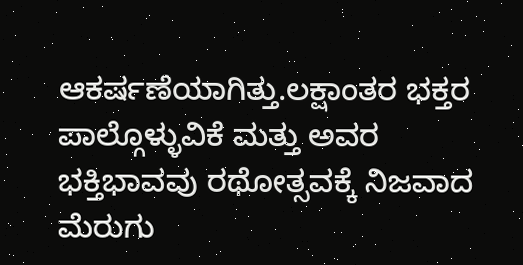ಆಕರ್ಷಣೆಯಾಗಿತ್ತು.ಲಕ್ಷಾಂತರ ಭಕ್ತರ ಪಾಲ್ಗೊಳ್ಳುವಿಕೆ ಮತ್ತು ಅವರ ಭಕ್ತಿಭಾವವು ರಥೋತ್ಸವಕ್ಕೆ ನಿಜವಾದ ಮೆರುಗು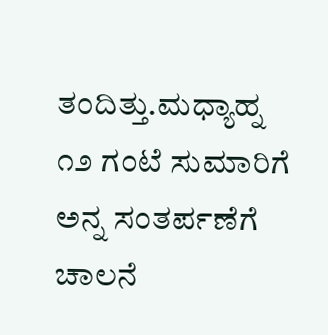ತಂದಿತ್ತು.ಮಧ್ಯಾಹ್ನ ೧೨ ಗಂಟೆ ಸುಮಾರಿಗೆ ಅನ್ನ ಸಂತರ್ಪಣೆಗೆ ಚಾಲನೆ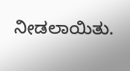ನೀಡಲಾಯಿತು.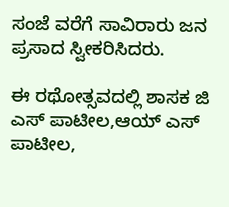ಸಂಜೆ ವರೆಗೆ ಸಾವಿರಾರು ಜನ ಪ್ರಸಾದ ಸ್ವೀಕರಿಸಿದರು.

ಈ ರಥೋತ್ಸವದಲ್ಲಿ ಶಾಸಕ ಜಿ ಎಸ್ ಪಾಟೀಲ,ಆಯ್ ಎಸ್ ಪಾಟೀಲ,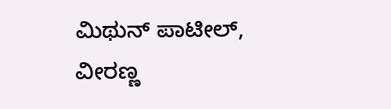ಮಿಥುನ್ ಪಾಟೀಲ್, ವೀರಣ್ಣ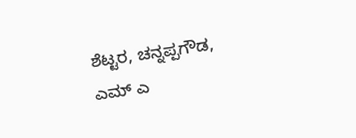ಶೆಟ್ಟರ, ಚನ್ನಪ್ಪಗೌಡ, ಎಮ್ ಎ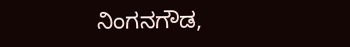ನಿಂಗನಗೌಡ,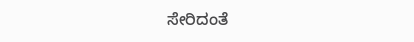ಸೇರಿದಂತೆ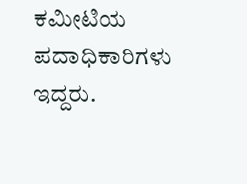ಕಮೀಟಿಯ ಪದಾಧಿಕಾರಿಗಳು ಇದ್ದರು.